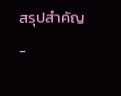สรุปสำคัญ
-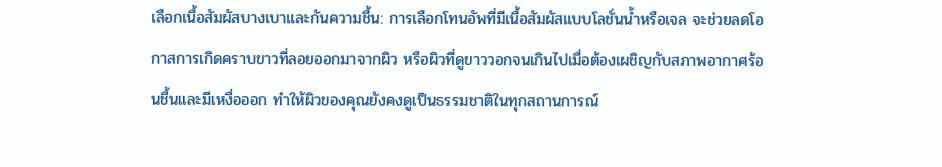เลือกเนื้อสัมผัสบางเบาและกันความชื้น: การเลือกโทนอัพที่มีเนื้อสัมผัสแบบโลชั่นน้ำหรือเจล จะช่วยลดโอกาสการเกิดคราบขาวที่ลอยออกมาจากผิว หรือผิวที่ดูขาววอกจนเกินไปเมื่อต้องเผชิญกับสภาพอากาศร้อนชื้นและมีเหงื่อออก ทำให้ผิวของคุณยังคงดูเป็นธรรมชาติในทุกสถานการณ์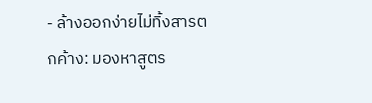- ล้างออกง่ายไม่ทิ้งสารตกค้าง: มองหาสูตร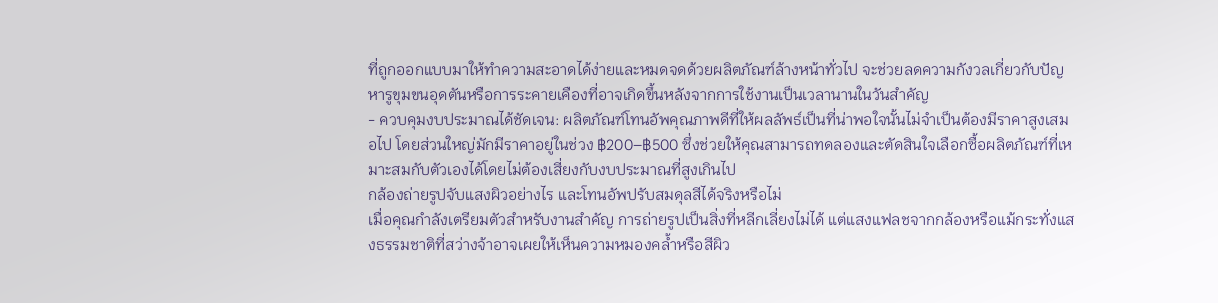ที่ถูกออกแบบมาให้ทำความสะอาดได้ง่ายและหมดจดด้วยผลิตภัณฑ์ล้างหน้าทั่วไป จะช่วยลดความกังวลเกี่ยวกับปัญหารูขุมขนอุดตันหรือการระคายเคืองที่อาจเกิดขึ้นหลังจากการใช้งานเป็นเวลานานในวันสำคัญ
- ควบคุมงบประมาณได้ชัดเจน: ผลิตภัณฑ์โทนอัพคุณภาพดีที่ให้ผลลัพธ์เป็นที่น่าพอใจนั้นไม่จำเป็นต้องมีราคาสูงเสมอไป โดยส่วนใหญ่มักมีราคาอยู่ในช่วง ฿200–฿500 ซึ่งช่วยให้คุณสามารถทดลองและตัดสินใจเลือกซื้อผลิตภัณฑ์ที่เหมาะสมกับตัวเองได้โดยไม่ต้องเสี่ยงกับงบประมาณที่สูงเกินไป
กล้องถ่ายรูปจับแสงผิวอย่างไร และโทนอัพปรับสมดุลสีได้จริงหรือไม่
เมื่อคุณกำลังเตรียมตัวสำหรับงานสำคัญ การถ่ายรูปเป็นสิ่งที่หลีกเลี่ยงไม่ได้ แต่แสงแฟลชจากกล้องหรือแม้กระทั่งแสงธรรมชาติที่สว่างจ้าอาจเผยให้เห็นความหมองคล้ำหรือสีผิว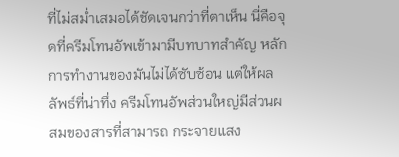ที่ไม่สม่ำเสมอได้ชัดเจนกว่าที่ตาเห็น นี่คือจุดที่ครีมโทนอัพเข้ามามีบทบาทสำคัญ หลักการทำงานของมันไม่ได้ซับซ้อน แต่ให้ผลลัพธ์ที่น่าทึ่ง ครีมโทนอัพส่วนใหญ่มีส่วนผสมของสารที่สามารถ กระจายแสง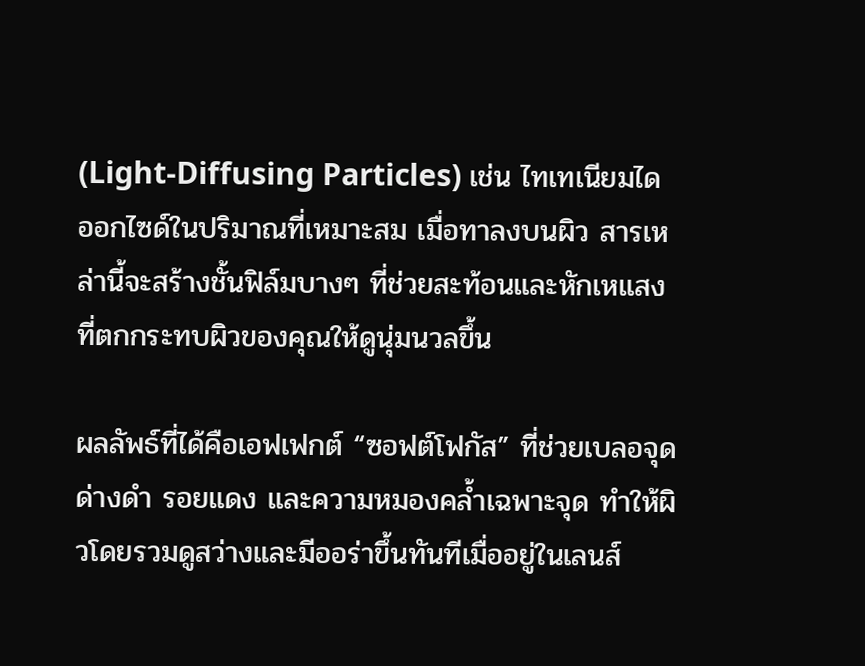(Light-Diffusing Particles) เช่น ไทเทเนียมไดออกไซด์ในปริมาณที่เหมาะสม เมื่อทาลงบนผิว สารเหล่านี้จะสร้างชั้นฟิล์มบางๆ ที่ช่วยสะท้อนและหักเหแสงที่ตกกระทบผิวของคุณให้ดูนุ่มนวลขึ้น

ผลลัพธ์ที่ได้คือเอฟเฟกต์ “ซอฟต์โฟกัส” ที่ช่วยเบลอจุดด่างดำ รอยแดง และความหมองคล้ำเฉพาะจุด ทำให้ผิวโดยรวมดูสว่างและมีออร่าขึ้นทันทีเมื่ออยู่ในเลนส์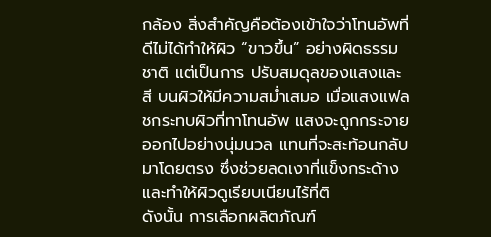กล้อง สิ่งสำคัญคือต้องเข้าใจว่าโทนอัพที่ดีไม่ได้ทำให้ผิว “ขาวขึ้น” อย่างผิดธรรมชาติ แต่เป็นการ ปรับสมดุลของแสงและสี บนผิวให้มีความสม่ำเสมอ เมื่อแสงแฟลชกระทบผิวที่ทาโทนอัพ แสงจะถูกกระจายออกไปอย่างนุ่มนวล แทนที่จะสะท้อนกลับมาโดยตรง ซึ่งช่วยลดเงาที่แข็งกระด้างและทำให้ผิวดูเรียบเนียนไร้ที่ติ
ดังนั้น การเลือกผลิตภัณฑ์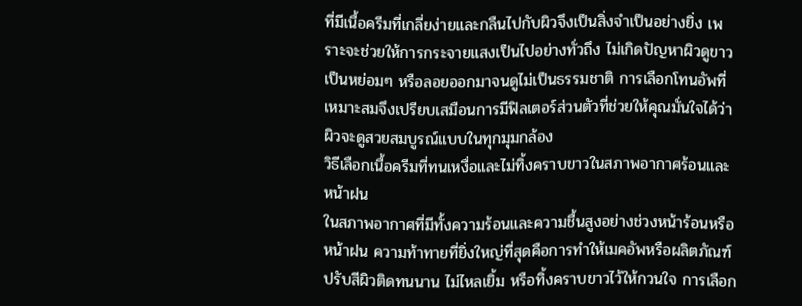ที่มีเนื้อครีมที่เกลี่ยง่ายและกลืนไปกับผิวจึงเป็นสิ่งจำเป็นอย่างยิ่ง เพราะจะช่วยให้การกระจายแสงเป็นไปอย่างทั่วถึง ไม่เกิดปัญหาผิวดูขาวเป็นหย่อมๆ หรือลอยออกมาจนดูไม่เป็นธรรมชาติ การเลือกโทนอัพที่เหมาะสมจึงเปรียบเสมือนการมีฟิลเตอร์ส่วนตัวที่ช่วยให้คุณมั่นใจได้ว่าผิวจะดูสวยสมบูรณ์แบบในทุกมุมกล้อง
วิธีเลือกเนื้อครีมที่ทนเหงื่อและไม่ทิ้งคราบขาวในสภาพอากาศร้อนและหน้าฝน
ในสภาพอากาศที่มีทั้งความร้อนและความชื้นสูงอย่างช่วงหน้าร้อนหรือหน้าฝน ความท้าทายที่ยิ่งใหญ่ที่สุดคือการทำให้เมคอัพหรือผลิตภัณฑ์ปรับสีผิวติดทนนาน ไม่ไหลเยิ้ม หรือทิ้งคราบขาวไว้ให้กวนใจ การเลือก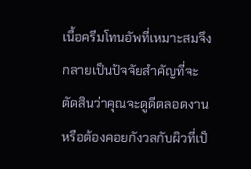เนื้อครีมโทนอัพที่เหมาะสมจึงกลายเป็นปัจจัยสำคัญที่จะตัดสินว่าคุณจะดูดีตลอดงานหรือต้องคอยกังวลกับผิวที่เป็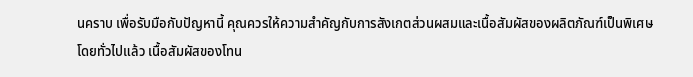นคราบ เพื่อรับมือกับปัญหานี้ คุณควรให้ความสำคัญกับการสังเกตส่วนผสมและเนื้อสัมผัสของผลิตภัณฑ์เป็นพิเศษ
โดยทั่วไปแล้ว เนื้อสัมผัสของโทน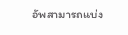อัพสามารถแบ่ง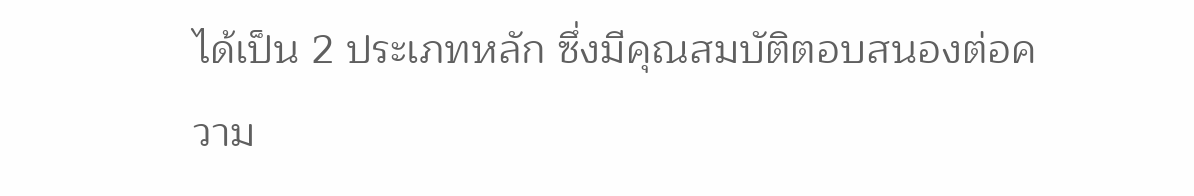ได้เป็น 2 ประเภทหลัก ซึ่งมีคุณสมบัติตอบสนองต่อความ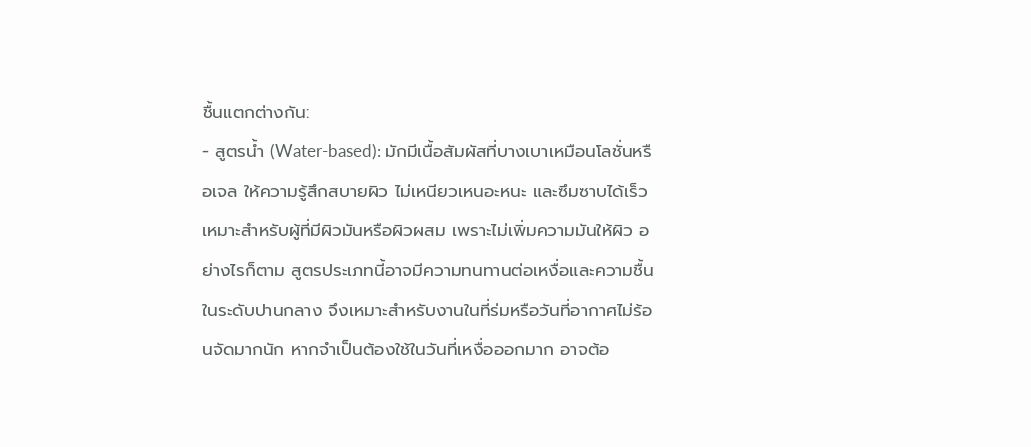ชื้นแตกต่างกัน:
- สูตรน้ำ (Water-based): มักมีเนื้อสัมผัสที่บางเบาเหมือนโลชั่นหรือเจล ให้ความรู้สึกสบายผิว ไม่เหนียวเหนอะหนะ และซึมซาบได้เร็ว เหมาะสำหรับผู้ที่มีผิวมันหรือผิวผสม เพราะไม่เพิ่มความมันให้ผิว อย่างไรก็ตาม สูตรประเภทนี้อาจมีความทนทานต่อเหงื่อและความชื้นในระดับปานกลาง จึงเหมาะสำหรับงานในที่ร่มหรือวันที่อากาศไม่ร้อนจัดมากนัก หากจำเป็นต้องใช้ในวันที่เหงื่อออกมาก อาจต้อ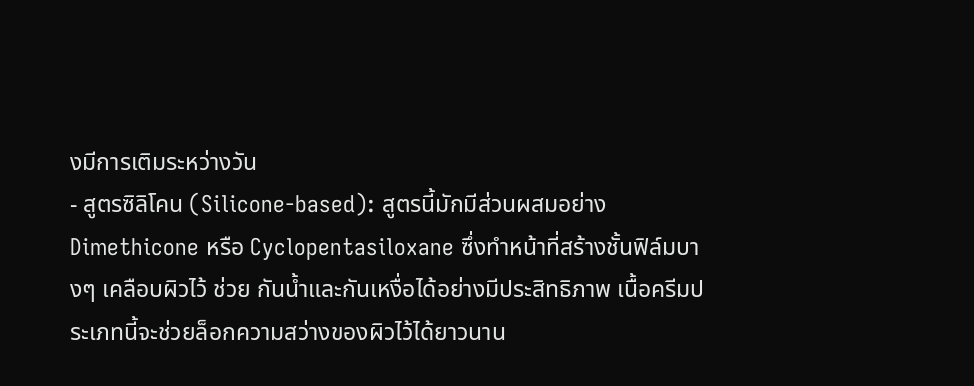งมีการเติมระหว่างวัน
- สูตรซิลิโคน (Silicone-based): สูตรนี้มักมีส่วนผสมอย่าง Dimethicone หรือ Cyclopentasiloxane ซึ่งทำหน้าที่สร้างชั้นฟิล์มบางๆ เคลือบผิวไว้ ช่วย กันน้ำและกันเหงื่อได้อย่างมีประสิทธิภาพ เนื้อครีมประเภทนี้จะช่วยล็อกความสว่างของผิวไว้ได้ยาวนาน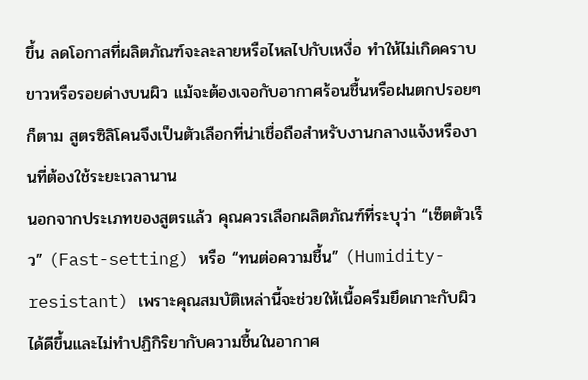ขึ้น ลดโอกาสที่ผลิตภัณฑ์จะละลายหรือไหลไปกับเหงื่อ ทำให้ไม่เกิดคราบขาวหรือรอยด่างบนผิว แม้จะต้องเจอกับอากาศร้อนชื้นหรือฝนตกปรอยๆ ก็ตาม สูตรซิลิโคนจึงเป็นตัวเลือกที่น่าเชื่อถือสำหรับงานกลางแจ้งหรืองานที่ต้องใช้ระยะเวลานาน
นอกจากประเภทของสูตรแล้ว คุณควรเลือกผลิตภัณฑ์ที่ระบุว่า “เซ็ตตัวเร็ว” (Fast-setting) หรือ “ทนต่อความชื้น” (Humidity-resistant) เพราะคุณสมบัติเหล่านี้จะช่วยให้เนื้อครีมยึดเกาะกับผิวได้ดีขึ้นและไม่ทำปฏิกิริยากับความชื้นในอากาศ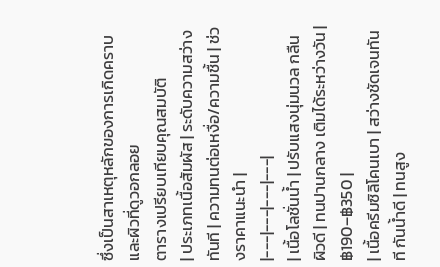ซึ่งเป็นสาเหตุหลักของการเกิดคราบและผิวที่ดูวอกลอย
ตารางเปรียบเทียบคุณสมบัติ
| ประเภทเนื้อสัมผัส | ระดับความสว่างทันที | ความทนต่อเหงื่อ/ความชื้น | ช่วงราคาแนะนำ |
|---|---|---|---|
| เนื้อโลชั่นน้ำ | ปรับแสงนุ่มนวล กลืนผิวดี | ทนปานกลาง เติมได้ระหว่างวัน | ฿190–฿350 |
| เนื้อครีมซิลิโคนเบา | สว่างชัดเจนทันที กันน้ำดี | ทนสูง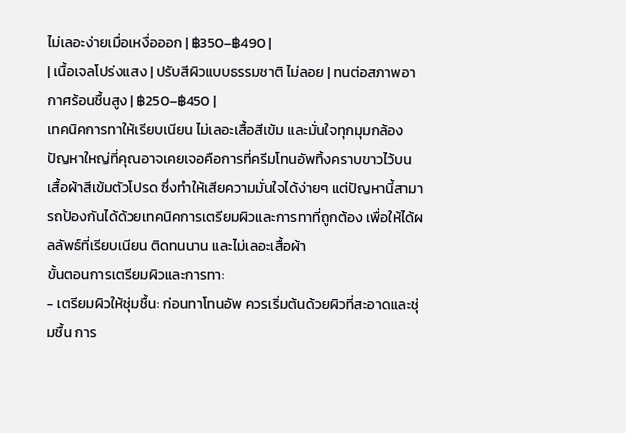ไม่เลอะง่ายเมื่อเหงื่อออก | ฿350–฿490 |
| เนื้อเจลโปร่งแสง | ปรับสีผิวแบบธรรมชาติ ไม่ลอย | ทนต่อสภาพอากาศร้อนชื้นสูง | ฿250–฿450 |
เทคนิคการทาให้เรียบเนียน ไม่เลอะเสื้อสีเข้ม และมั่นใจทุกมุมกล้อง
ปัญหาใหญ่ที่คุณอาจเคยเจอคือการที่ครีมโทนอัพทิ้งคราบขาวไว้บนเสื้อผ้าสีเข้มตัวโปรด ซึ่งทำให้เสียความมั่นใจได้ง่ายๆ แต่ปัญหานี้สามารถป้องกันได้ด้วยเทคนิคการเตรียมผิวและการทาที่ถูกต้อง เพื่อให้ได้ผลลัพธ์ที่เรียบเนียน ติดทนนาน และไม่เลอะเสื้อผ้า
ขั้นตอนการเตรียมผิวและการทา:
- เตรียมผิวให้ชุ่มชื้น: ก่อนทาโทนอัพ ควรเริ่มต้นด้วยผิวที่สะอาดและชุ่มชื้น การ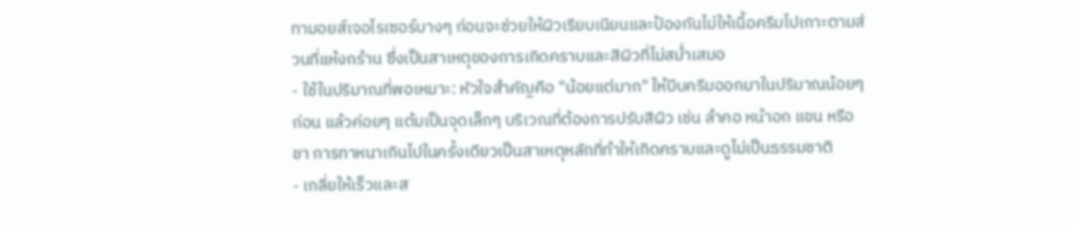ทามอยส์เจอไรเซอร์บางๆ ก่อนจะช่วยให้ผิวเรียบเนียนและป้องกันไม่ให้เนื้อครีมไปเกาะตามส่วนที่แห้งกร้าน ซึ่งเป็นสาเหตุของการเกิดคราบและสีผิวที่ไม่สม่ำเสมอ
- ใช้ในปริมาณที่พอเหมาะ: หัวใจสำคัญคือ "น้อยแต่มาก" ให้บีบครีมออกมาในปริมาณน้อยๆ ก่อน แล้วค่อยๆ แต้มเป็นจุดเล็กๆ บริเวณที่ต้องการปรับสีผิว เช่น ลำคอ หน้าอก แขน หรือขา การทาหนาเกินไปในครั้งเดียวเป็นสาเหตุหลักที่ทำให้เกิดคราบและดูไม่เป็นธรรมชาติ
- เกลี่ยให้เร็วและส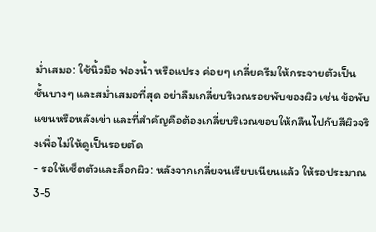ม่ำเสมอ: ใช้นิ้วมือ ฟองน้ำ หรือแปรง ค่อยๆ เกลี่ยครีมให้กระจายตัวเป็นชั้นบางๆ และสม่ำเสมอที่สุด อย่าลืมเกลี่ยบริเวณรอยพับของผิว เช่น ข้อพับแขนหรือหลังเข่า และที่สำคัญคือต้องเกลี่ยบริเวณขอบให้กลืนไปกับสีผิวจริงเพื่อไม่ให้ดูเป็นรอยตัด
- รอให้เซ็ตตัวและล็อกผิว: หลังจากเกลี่ยจนเรียบเนียนแล้ว ให้รอประมาณ 3-5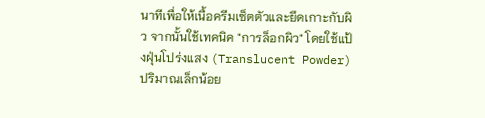นาทีเพื่อให้เนื้อครีมเซ็ตตัวและยึดเกาะกับผิว จากนั้นใช้เทคนิค "การล็อกผิว" โดยใช้แป้งฝุ่นโปร่งแสง (Translucent Powder) ปริมาณเล็กน้อย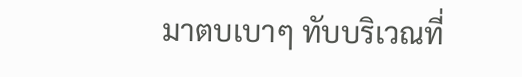มาตบเบาๆ ทับบริเวณที่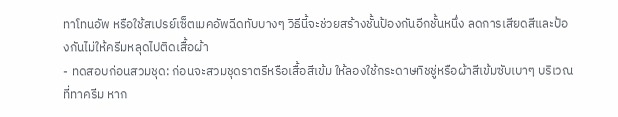ทาโทนอัพ หรือใช้สเปรย์เซ็ตเมคอัพฉีดทับบางๆ วิธีนี้จะช่วยสร้างชั้นป้องกันอีกชั้นหนึ่ง ลดการเสียดสีและป้องกันไม่ให้ครีมหลุดไปติดเสื้อผ้า
- ทดสอบก่อนสวมชุด: ก่อนจะสวมชุดราตรีหรือเสื้อสีเข้ม ให้ลองใช้กระดาษทิชชู่หรือผ้าสีเข้มซับเบาๆ บริเวณที่ทาครีม หาก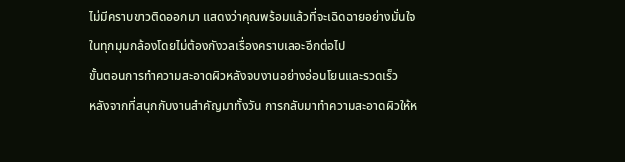ไม่มีคราบขาวติดออกมา แสดงว่าคุณพร้อมแล้วที่จะเฉิดฉายอย่างมั่นใจในทุกมุมกล้องโดยไม่ต้องกังวลเรื่องคราบเลอะอีกต่อไป
ขั้นตอนการทำความสะอาดผิวหลังจบงานอย่างอ่อนโยนและรวดเร็ว
หลังจากที่สนุกกับงานสำคัญมาทั้งวัน การกลับมาทำความสะอาดผิวให้ห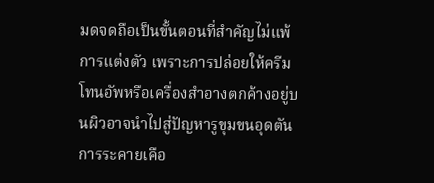มดจดถือเป็นขั้นตอนที่สำคัญไม่แพ้การแต่งตัว เพราะการปล่อยให้ครีมโทนอัพหรือเครื่องสำอางตกค้างอยู่บนผิวอาจนำไปสู่ปัญหารูขุมขนอุดตัน การระคายเคือ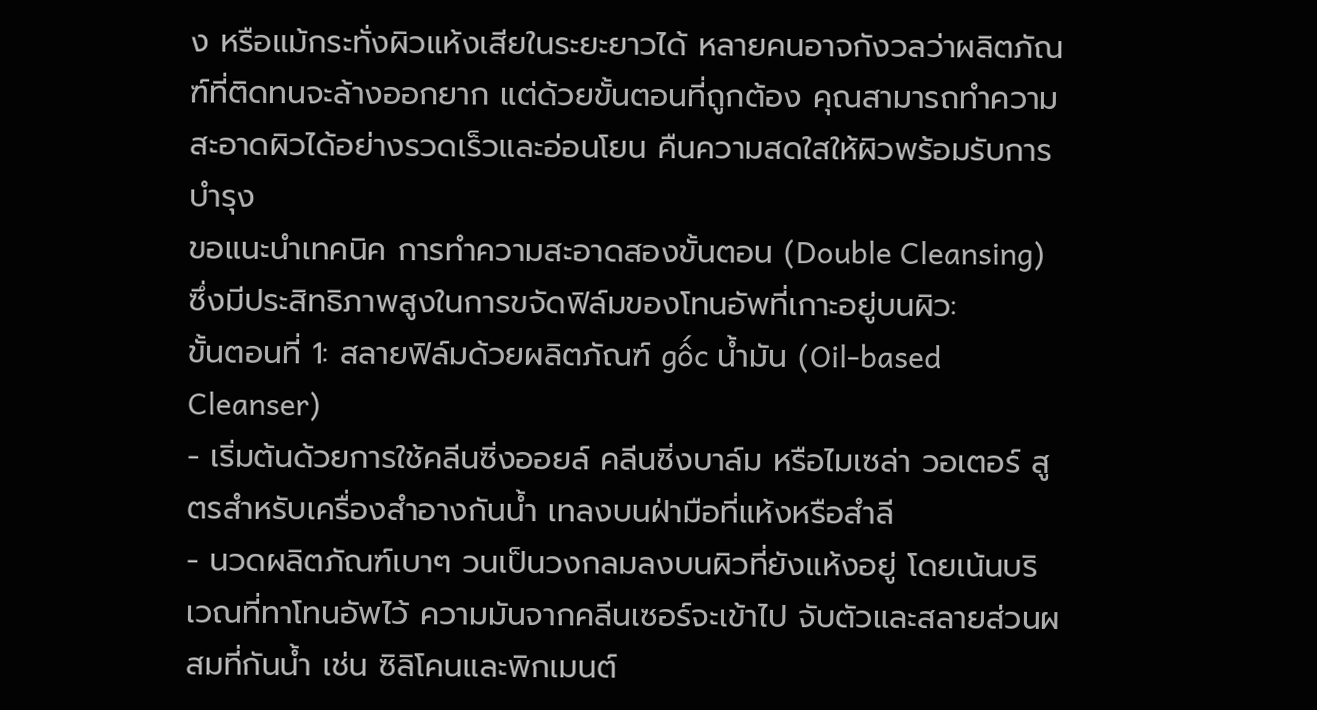ง หรือแม้กระทั่งผิวแห้งเสียในระยะยาวได้ หลายคนอาจกังวลว่าผลิตภัณฑ์ที่ติดทนจะล้างออกยาก แต่ด้วยขั้นตอนที่ถูกต้อง คุณสามารถทำความสะอาดผิวได้อย่างรวดเร็วและอ่อนโยน คืนความสดใสให้ผิวพร้อมรับการบำรุง
ขอแนะนำเทคนิค การทำความสะอาดสองขั้นตอน (Double Cleansing) ซึ่งมีประสิทธิภาพสูงในการขจัดฟิล์มของโทนอัพที่เกาะอยู่บนผิว:
ขั้นตอนที่ 1: สลายฟิล์มด้วยผลิตภัณฑ์ gốc น้ำมัน (Oil-based Cleanser)
- เริ่มต้นด้วยการใช้คลีนซิ่งออยล์ คลีนซิ่งบาล์ม หรือไมเซล่า วอเตอร์ สูตรสำหรับเครื่องสำอางกันน้ำ เทลงบนฝ่ามือที่แห้งหรือสำลี
- นวดผลิตภัณฑ์เบาๆ วนเป็นวงกลมลงบนผิวที่ยังแห้งอยู่ โดยเน้นบริเวณที่ทาโทนอัพไว้ ความมันจากคลีนเซอร์จะเข้าไป จับตัวและสลายส่วนผสมที่กันน้ำ เช่น ซิลิโคนและพิกเมนต์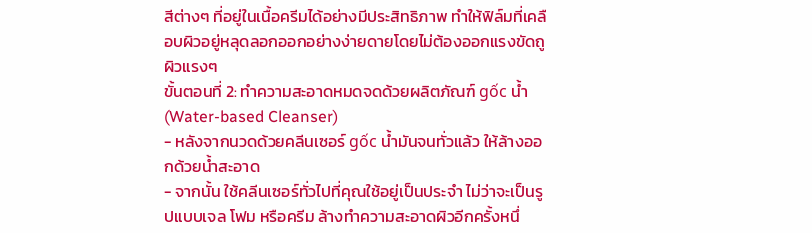สีต่างๆ ที่อยู่ในเนื้อครีมได้อย่างมีประสิทธิภาพ ทำให้ฟิล์มที่เคลือบผิวอยู่หลุดลอกออกอย่างง่ายดายโดยไม่ต้องออกแรงขัดถูผิวแรงๆ
ขั้นตอนที่ 2: ทำความสะอาดหมดจดด้วยผลิตภัณฑ์ gốc น้ำ (Water-based Cleanser)
- หลังจากนวดด้วยคลีนเซอร์ gốc น้ำมันจนทั่วแล้ว ให้ล้างออกด้วยน้ำสะอาด
- จากนั้น ใช้คลีนเซอร์ทั่วไปที่คุณใช้อยู่เป็นประจำ ไม่ว่าจะเป็นรูปแบบเจล โฟม หรือครีม ล้างทำความสะอาดผิวอีกครั้งหนึ่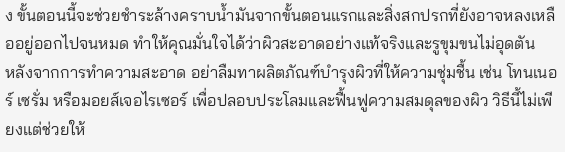ง ขั้นตอนนี้จะช่วยชำระล้างคราบน้ำมันจากขั้นตอนแรกและสิ่งสกปรกที่ยังอาจหลงเหลืออยู่ออกไปจนหมด ทำให้คุณมั่นใจได้ว่าผิวสะอาดอย่างแท้จริงและรูขุมขนไม่อุดตัน
หลังจากการทำความสะอาด อย่าลืมทาผลิตภัณฑ์บำรุงผิวที่ให้ความชุ่มชื้น เช่น โทนเนอร์ เซรั่ม หรือมอยส์เจอไรเซอร์ เพื่อปลอบประโลมและฟื้นฟูความสมดุลของผิว วิธีนี้ไม่เพียงแต่ช่วยให้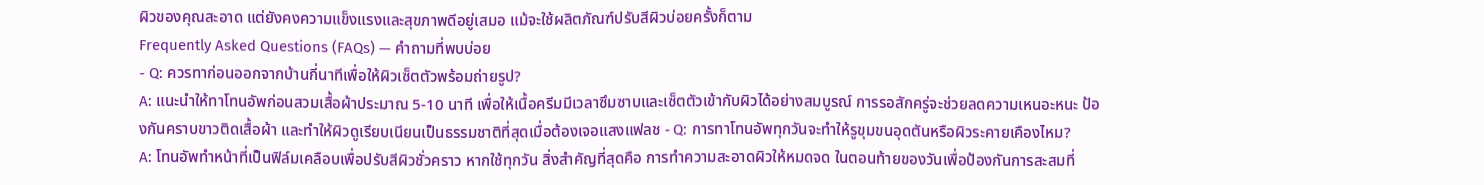ผิวของคุณสะอาด แต่ยังคงความแข็งแรงและสุขภาพดีอยู่เสมอ แม้จะใช้ผลิตภัณฑ์ปรับสีผิวบ่อยครั้งก็ตาม
Frequently Asked Questions (FAQs) — คำถามที่พบบ่อย
- Q: ควรทาก่อนออกจากบ้านกี่นาทีเพื่อให้ผิวเซ็ตตัวพร้อมถ่ายรูป?
A: แนะนำให้ทาโทนอัพก่อนสวมเสื้อผ้าประมาณ 5-10 นาที เพื่อให้เนื้อครีมมีเวลาซึมซาบและเซ็ตตัวเข้ากับผิวได้อย่างสมบูรณ์ การรอสักครู่จะช่วยลดความเหนอะหนะ ป้องกันคราบขาวติดเสื้อผ้า และทำให้ผิวดูเรียบเนียนเป็นธรรมชาติที่สุดเมื่อต้องเจอแสงแฟลช - Q: การทาโทนอัพทุกวันจะทำให้รูขุมขนอุดตันหรือผิวระคายเคืองไหม?
A: โทนอัพทำหน้าที่เป็นฟิล์มเคลือบเพื่อปรับสีผิวชั่วคราว หากใช้ทุกวัน สิ่งสำคัญที่สุดคือ การทำความสะอาดผิวให้หมดจด ในตอนท้ายของวันเพื่อป้องกันการสะสมที่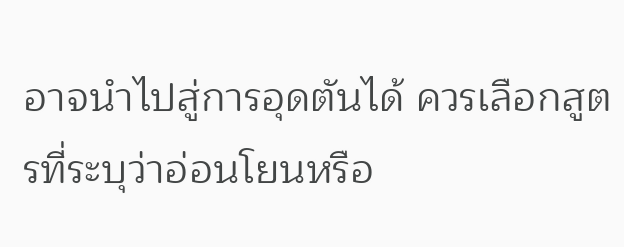อาจนำไปสู่การอุดตันได้ ควรเลือกสูตรที่ระบุว่าอ่อนโยนหรือ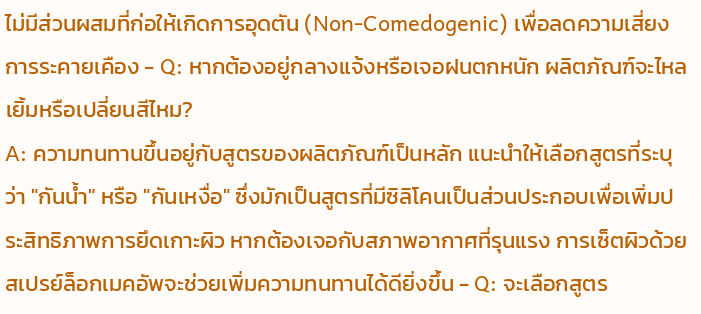ไม่มีส่วนผสมที่ก่อให้เกิดการอุดตัน (Non-Comedogenic) เพื่อลดความเสี่ยงการระคายเคือง - Q: หากต้องอยู่กลางแจ้งหรือเจอฝนตกหนัก ผลิตภัณฑ์จะไหลเยิ้มหรือเปลี่ยนสีไหม?
A: ความทนทานขึ้นอยู่กับสูตรของผลิตภัณฑ์เป็นหลัก แนะนำให้เลือกสูตรที่ระบุว่า "กันน้ำ" หรือ "กันเหงื่อ" ซึ่งมักเป็นสูตรที่มีซิลิโคนเป็นส่วนประกอบเพื่อเพิ่มประสิทธิภาพการยึดเกาะผิว หากต้องเจอกับสภาพอากาศที่รุนแรง การเซ็ตผิวด้วยสเปรย์ล็อกเมคอัพจะช่วยเพิ่มความทนทานได้ดียิ่งขึ้น - Q: จะเลือกสูตร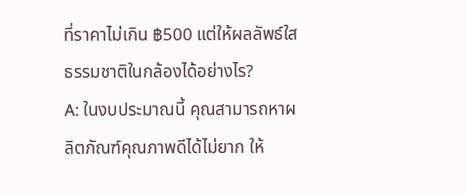ที่ราคาไม่เกิน ฿500 แต่ให้ผลลัพธ์ใสธรรมชาติในกล้องได้อย่างไร?
A: ในงบประมาณนี้ คุณสามารถหาผลิตภัณฑ์คุณภาพดีได้ไม่ยาก ให้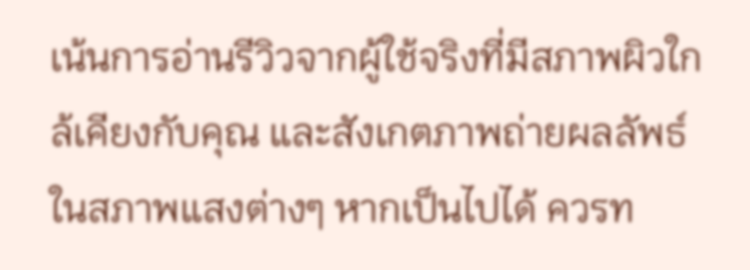เน้นการอ่านรีวิวจากผู้ใช้จริงที่มีสภาพผิวใกล้เคียงกับคุณ และสังเกตภาพถ่ายผลลัพธ์ในสภาพแสงต่างๆ หากเป็นไปได้ ควรท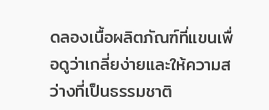ดลองเนื้อผลิตภัณฑ์ที่แขนเพื่อดูว่าเกลี่ยง่ายและให้ความสว่างที่เป็นธรรมชาติ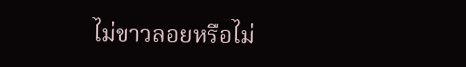ไม่ขาวลอยหรือไม่